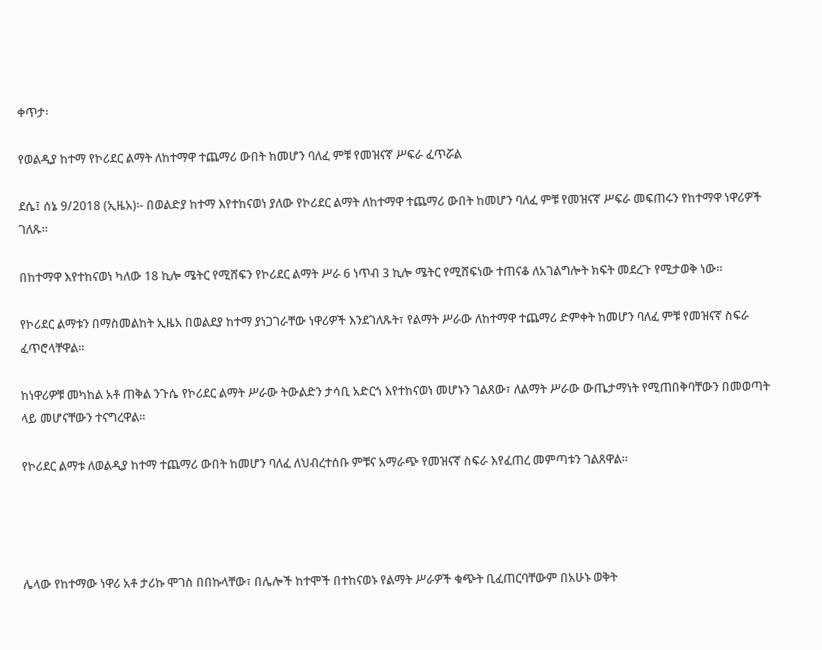ቀጥታ፡

የወልዲያ ከተማ የኮሪደር ልማት ለከተማዋ ተጨማሪ ውበት ከመሆን ባለፈ ምቹ የመዝናኛ ሥፍራ ፈጥሯል

ደሴ፤ ሰኔ 9/2018 (ኢዜአ)፡- በወልድያ ከተማ እየተከናወነ ያለው የኮሪደር ልማት ለከተማዋ ተጨማሪ ውበት ከመሆን ባለፈ ምቹ የመዝናኛ ሥፍራ መፍጠሩን የከተማዋ ነዋሪዎች ገለጹ።

በከተማዋ እየተከናወነ ካለው 18 ኪሎ ሜትር የሚሸፍን የኮሪደር ልማት ሥራ 6 ነጥብ 3 ኪሎ ሜትር የሚሸፍነው ተጠናቆ ለአገልግሎት ክፍት መደረጉ የሚታወቅ ነው።

የኮሪደር ልማቱን በማስመልከት ኢዜአ በወልደያ ከተማ ያነጋገራቸው ነዋሪዎች እንደገለጹት፣ የልማት ሥራው ለከተማዋ ተጨማሪ ድምቀት ከመሆን ባለፈ ምቹ የመዝናኛ ስፍራ ፈጥሮላቸዋል።

ከነዋሪዎቹ መካከል አቶ ጠቅል ንጉሴ የኮሪደር ልማት ሥራው ትውልድን ታሳቢ አድርጎ እየተከናወነ መሆኑን ገልጸው፣ ለልማት ሥራው ውጤታማነት የሚጠበቅባቸውን በመወጣት ላይ መሆናቸውን ተናግረዋል።

የኮሪደር ልማቱ ለወልዲያ ከተማ ተጨማሪ ውበት ከመሆን ባለፈ ለህብረተሰቡ ምቹና አማራጭ የመዝናኛ ስፍራ እየፈጠረ መምጣቱን ገልጸዋል።




ሌላው የከተማው ነዋሪ አቶ ታሪኩ ሞገስ በበኩላቸው፣ በሌሎች ከተሞች በተከናወኑ የልማት ሥራዎች ቁጭት ቢፈጠርባቸውም በአሁኑ ወቅት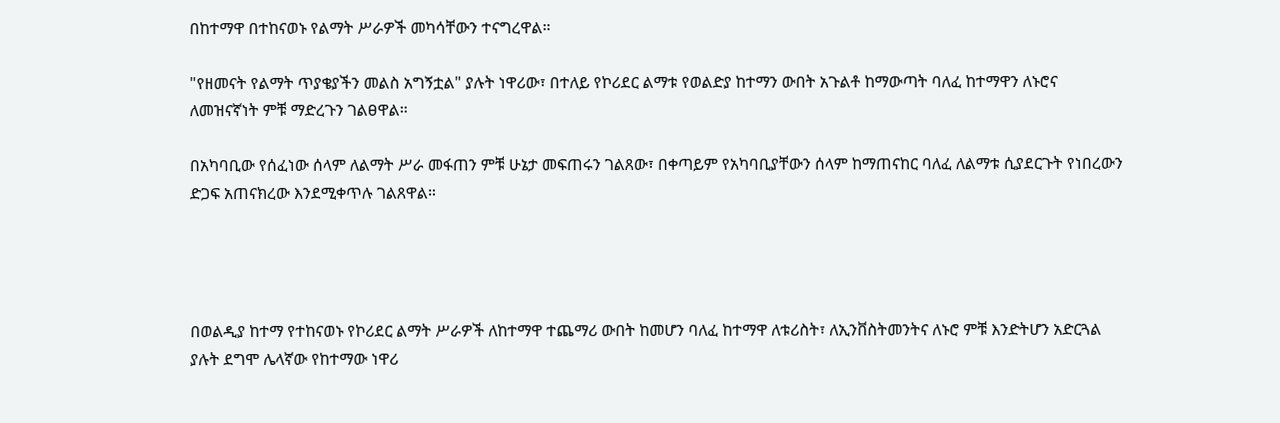በከተማዋ በተከናወኑ የልማት ሥራዎች መካሳቸውን ተናግረዋል።

"የዘመናት የልማት ጥያቄያችን መልስ አግኝቷል" ያሉት ነዋሪው፣ በተለይ የኮሪደር ልማቱ የወልድያ ከተማን ውበት አጉልቶ ከማውጣት ባለፈ ከተማዋን ለኑሮና ለመዝናኛነት ምቹ ማድረጉን ገልፀዋል።

በአካባቢው የሰፈነው ሰላም ለልማት ሥራ መፋጠን ምቹ ሁኔታ መፍጠሩን ገልጸው፣ በቀጣይም የአካባቢያቸውን ሰላም ከማጠናከር ባለፈ ለልማቱ ሲያደርጉት የነበረውን ድጋፍ አጠናክረው እንደሚቀጥሉ ገልጸዋል።




በወልዲያ ከተማ የተከናወኑ የኮሪደር ልማት ሥራዎች ለከተማዋ ተጨማሪ ውበት ከመሆን ባለፈ ከተማዋ ለቱሪስት፣ ለኢንቨስትመንትና ለኑሮ ምቹ እንድትሆን አድርጓል ያሉት ደግሞ ሌላኛው የከተማው ነዋሪ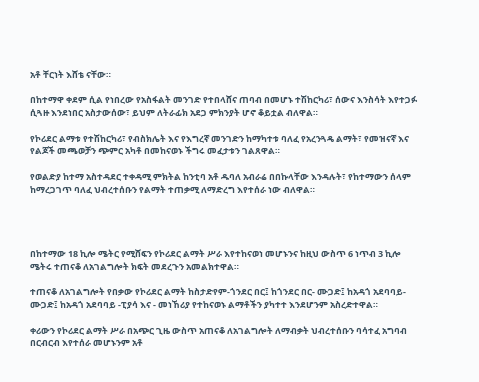አቶ ቸርነት እሸቴ ናቸው።

በከተማዋ ቀደም ሲል የነበረው የአስፋልት መንገድ የተበላሸና ጠባብ በመሆኑ ተሽከርካሪ፣ ሰውና እንስሳት እየተጋፉ ሲጓዙ እንደነበር አስታውሰው፣ ይህም ለትራፊክ አደጋ ምክንያት ሆኖ ቆይቷል ብለዋል።

የኮሪደር ልማቱ የተሽከርካሪ፣ የብስክሌት እና የእግረኛ መንገድን ከማካተቱ ባለፈ የአረንጓዴ ልማት፣ የመዝናኛ እና የልጆች መጫወቻን ጭምር አካቶ በመከናወኑ ችግሩ መፈታቱን ገልጸዋል።

የወልድያ ከተማ አስተዳደር ተቀዳሚ ምክትል ከንቲባ አቶ ዱባለ አብራሬ በበኩላቸው እንዳሉት፣ የከተማውን ሰላም ከማረጋገጥ ባለፈ ህብረተሰቡን የልማት ተጠቃሚ ለማድረግ እየተሰራ ነው ብለዋል።




በከተማው 18 ኪሎ ሜትር የሚሸፍን የኮሪደር ልማት ሥራ እየተከናወነ መሆኑንና ከዚህ ውስጥ 6 ነጥብ 3 ኪሎ ሜትሩ ተጠናቆ ለአገልግሎት ክፍት መደረጉን አመልክተዋል።

ተጠናቆ ለአገልግሎት የበቃው የኮሪደር ልማት ከስታድየም-ጎንደር በር፤ ከጎንደር በር- ሙጋድ፤ ከአዳጎ አደባባይ-ሙጋድ፤ ከአዳጎ አደባባይ -ፒያሳ እና - መነኸሪያ የተከናወኑ ልማቶችን ያካተተ እንደሆንም አስረድተዋል።

ቀሪውን የኮሪደር ልማት ሥራ በአጭር ጊዜ ውስጥ አጠናቆ ለአገልግሎት ለማብቃት ህብረተሰቡን ባሳተፈ አግባብ በርብርብ እየተሰራ መሆኑንም አቶ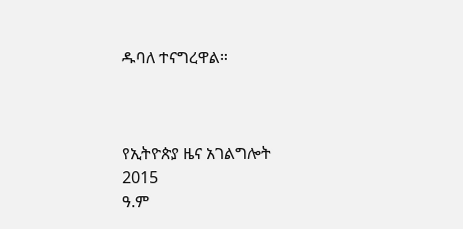ዱባለ ተናግረዋል።



የኢትዮጵያ ዜና አገልግሎት
2015
ዓ.ም